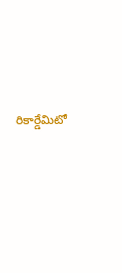రికార్డేమిటో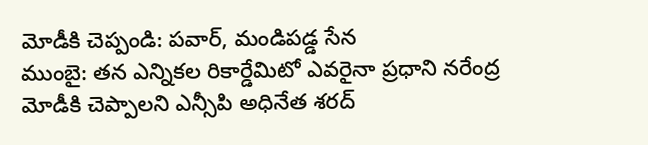మోడీకి చెప్పండి: పవార్, మండిపడ్డ సేన
ముంబై: తన ఎన్నికల రికార్డేమిటో ఎవరైనా ప్రధాని నరేంద్ర మోడీకి చెప్పాలని ఎన్సీపి అధినేత శరద్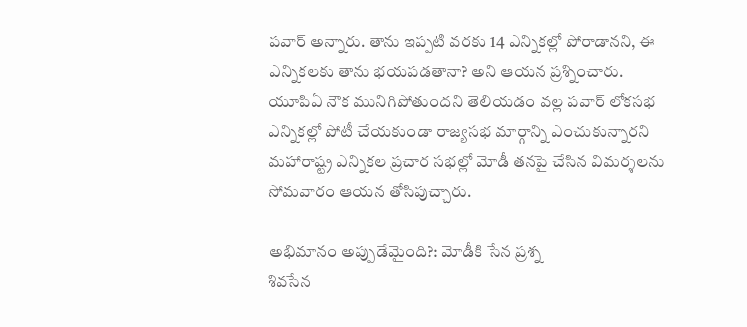పవార్ అన్నారు. తాను ఇప్పటి వరకు 14 ఎన్నికల్లో పోరాడానని, ఈ ఎన్నికలకు తాను భయపడతానా? అని ఆయన ప్రశ్నించారు.
యూపిఏ నౌక మునిగిపోతుందని తెలియడం వల్ల పవార్ లోకసభ ఎన్నికల్లో పోటీ చేయకుండా రాజ్యసభ మార్గాన్ని ఎంచుకున్నారని మహారాష్ట్ర ఎన్నికల ప్రచార సభల్లో మోడీ తనపై చేసిన విమర్శలను సోమవారం ఆయన తోసిపుచ్చారు.

అభిమానం అప్పుడేమైంది?: మోడీకి సేన ప్రశ్న
శివసేన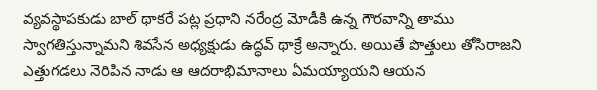వ్యవస్థాపకుడు బాల్ థాకరే పట్ల ప్రధాని నరేంద్ర మోడీకి ఉన్న గౌరవాన్ని తాము స్వాగతిస్తున్నామని శివసేన అధ్యక్షుడు ఉద్ధవ్ థాక్రే అన్నారు. అయితే పొత్తులు తోసిరాజని ఎత్తుగడలు నెరిపిన నాడు ఆ ఆదరాభిమానాలు ఏమయ్యాయని ఆయన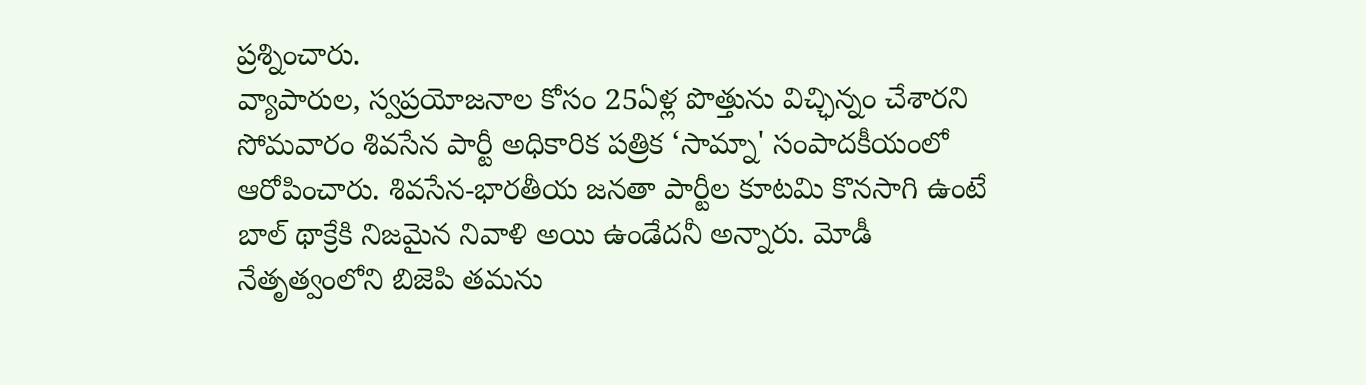ప్రశ్నించారు.
వ్యాపారుల, స్వప్రయోజనాల కోసం 25ఏళ్ల పొత్తును విచ్ఛిన్నం చేశారని సోమవారం శివసేన పార్టీ అధికారిక పత్రిక ‘సామ్నా' సంపాదకీయంలో ఆరోపించారు. శివసేన-భారతీయ జనతా పార్టీల కూటమి కొనసాగి ఉంటే బాల్ థాక్రేకి నిజమైన నివాళి అయి ఉండేదనీ అన్నారు. మోడీ నేతృత్వంలోని బిజెపి తమను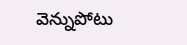వెన్నుపోటు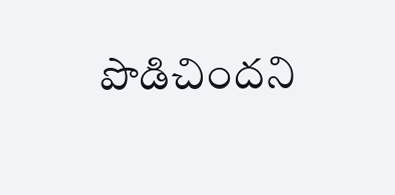పొడిచిందని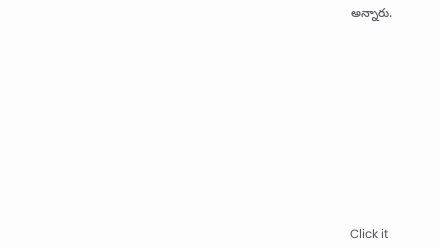అన్నారు.












Click it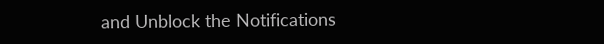and Unblock the Notifications